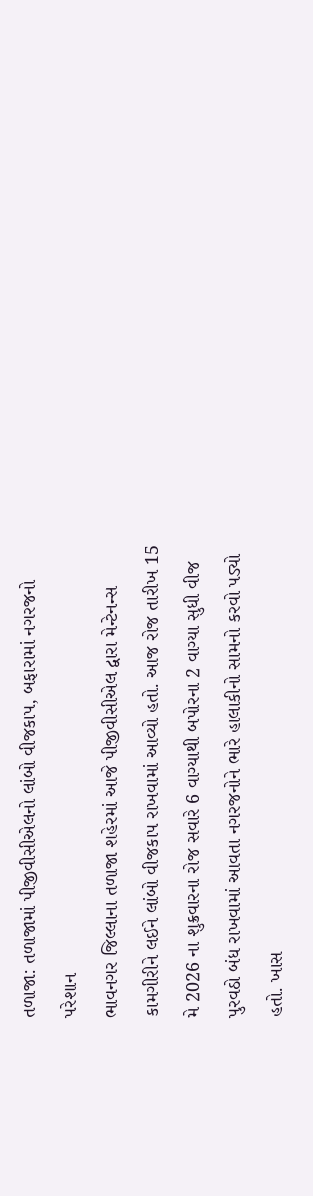તળાજા: તળાજામાં પીજીવીસીએલનો લાંબો વીજકાપ, બફારામાં નગરજનો પરેશાન
ભાવનગર જિલ્લાના તળાજા શહેરમાં આજે પીજીવીસીએલ દ્વારા મેન્ટેનન્સ કામગીરીને લઈને લાંબો વીજકાપ રાખવામાં આવ્યો હતો. આજ રોજ તારીખ 15 મે 2026 ના શુક્રવારના રોજ સવારે 6 વાગ્યાથી બપોરના 2 વાગ્યા સુધી વીજ પુરવઠો બંધ રાખવામાં આવતા નગરજનોને ભારે હાલાકીનો સામનો કરવો પડ્યો હતો. ખાસ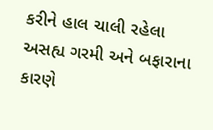કરીને હાલ ચાલી રહેલા અસહ્ય ગરમી અને બફારાના કારણે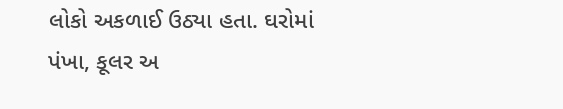લોકો અકળાઈ ઉઠ્યા હતા. ઘરોમાં પંખા, કૂલર અ